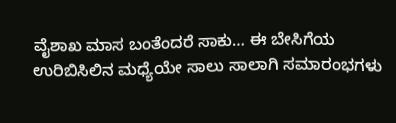ವೈಶಾಖ ಮಾಸ ಬಂತೆಂದರೆ ಸಾಕು… ಈ ಬೇಸಿಗೆಯ ಉರಿಬಿಸಿಲಿನ ಮಧ್ಯೆಯೇ ಸಾಲು ಸಾಲಾಗಿ ಸಮಾರಂಭಗಳು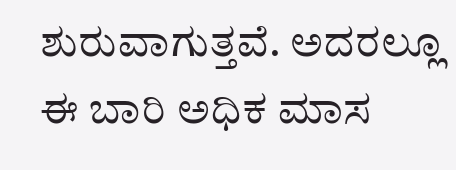ಶುರುವಾಗುತ್ತವೆ. ಅದರಲ್ಲೂ ಈ ಬಾರಿ ಅಧಿಕ ಮಾಸ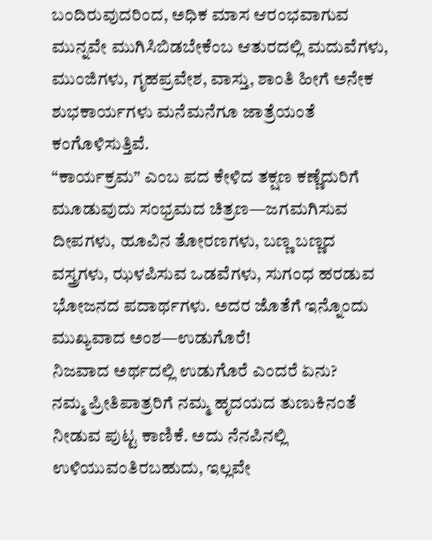ಬಂದಿರುವುದರಿಂದ, ಅಧಿಕ ಮಾಸ ಆರಂಭವಾಗುವ ಮುನ್ನವೇ ಮುಗಿಸಿಬಿಡಬೇಕೆಂಬ ಆತುರದಲ್ಲಿ ಮದುವೆಗಳು, ಮುಂಜಿಗಳು, ಗೃಹಪ್ರವೇಶ, ವಾಸ್ತು, ಶಾಂತಿ ಹೀಗೆ ಅನೇಕ ಶುಭಕಾರ್ಯಗಳು ಮನೆಮನೆಗೂ ಜಾತ್ರೆಯಂತೆ ಕಂಗೊಳಿಸುತ್ತಿವೆ.
“ಕಾರ್ಯಕ್ರಮ” ಎಂಬ ಪದ ಕೇಳಿದ ತಕ್ಷಣ ಕಣ್ಣೆದುರಿಗೆ ಮೂಡುವುದು ಸಂಭ್ರಮದ ಚಿತ್ರಣ—ಜಗಮಗಿಸುವ ದೀಪಗಳು, ಹೂವಿನ ತೋರಣಗಳು, ಬಣ್ಣ ಬಣ್ಣದ ವಸ್ತ್ರಗಳು, ಝಳಪಿಸುವ ಒಡವೆಗಳು, ಸುಗಂಧ ಹರಡುವ ಭೋಜನದ ಪದಾರ್ಥಗಳು. ಅದರ ಜೊತೆಗೆ ಇನ್ನೊಂದು ಮುಖ್ಯವಾದ ಅಂಶ—ಉಡುಗೊರೆ!
ನಿಜವಾದ ಅರ್ಥದಲ್ಲಿ ಉಡುಗೊರೆ ಎಂದರೆ ಏನು?
ನಮ್ಮ ಪ್ರೀತಿಪಾತ್ರರಿಗೆ ನಮ್ಮ ಹೃದಯದ ತುಣುಕಿನಂತೆ ನೀಡುವ ಪುಟ್ಟ ಕಾಣಿಕೆ. ಅದು ನೆನಪಿನಲ್ಲಿ ಉಳಿಯುವಂತಿರಬಹುದು, ಇಲ್ಲವೇ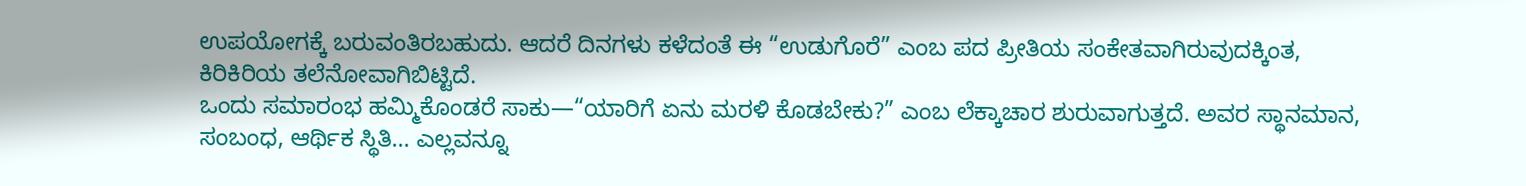ಉಪಯೋಗಕ್ಕೆ ಬರುವಂತಿರಬಹುದು. ಆದರೆ ದಿನಗಳು ಕಳೆದಂತೆ ಈ “ಉಡುಗೊರೆ” ಎಂಬ ಪದ ಪ್ರೀತಿಯ ಸಂಕೇತವಾಗಿರುವುದಕ್ಕಿಂತ, ಕಿರಿಕಿರಿಯ ತಲೆನೋವಾಗಿಬಿಟ್ಟಿದೆ.
ಒಂದು ಸಮಾರಂಭ ಹಮ್ಮಿಕೊಂಡರೆ ಸಾಕು—“ಯಾರಿಗೆ ಏನು ಮರಳಿ ಕೊಡಬೇಕು?” ಎಂಬ ಲೆಕ್ಕಾಚಾರ ಶುರುವಾಗುತ್ತದೆ. ಅವರ ಸ್ಥಾನಮಾನ, ಸಂಬಂಧ, ಆರ್ಥಿಕ ಸ್ಥಿತಿ… ಎಲ್ಲವನ್ನೂ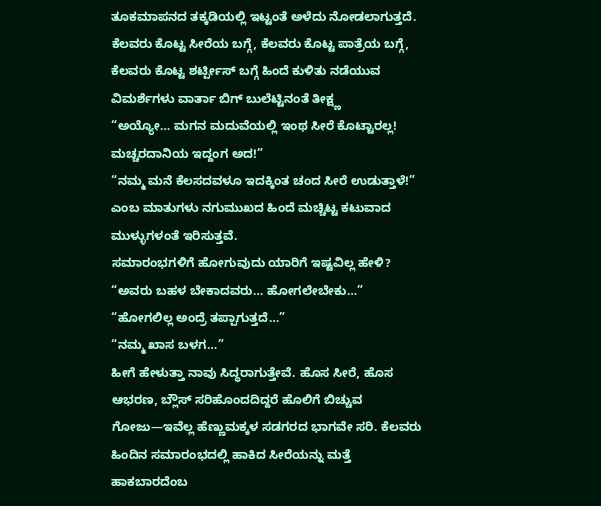ತೂಕಮಾಪನದ ತಕ್ಕಡಿಯಲ್ಲಿ ಇಟ್ಟಂತೆ ಅಳೆದು ನೋಡಲಾಗುತ್ತದೆ. ಕೆಲವರು ಕೊಟ್ಟ ಸೀರೆಯ ಬಗ್ಗೆ, ಕೆಲವರು ಕೊಟ್ಟ ಪಾತ್ರೆಯ ಬಗ್ಗೆ, ಕೆಲವರು ಕೊಟ್ಟ ಶರ್ಟ್ಪೀಸ್ ಬಗ್ಗೆ ಹಿಂದೆ ಕುಳಿತು ನಡೆಯುವ ವಿಮರ್ಶೆಗಳು ವಾರ್ತಾ ಬಿಗ್ ಬುಲೆಟ್ಟಿನಂತೆ ತೀಕ್ಷ್ಣ
“ಅಯ್ಯೋ… ಮಗನ ಮದುವೆಯಲ್ಲಿ ಇಂಥ ಸೀರೆ ಕೊಟ್ಟಾರಲ್ಲ!
ಮಚ್ಚರದಾನಿಯ ಇದ್ದಂಗ ಅದ!”
“ನಮ್ಮ ಮನೆ ಕೆಲಸದವಳೂ ಇದಕ್ಕಿಂತ ಚಂದ ಸೀರೆ ಉಡುತ್ತಾಳೆ!”
ಎಂಬ ಮಾತುಗಳು ನಗುಮುಖದ ಹಿಂದೆ ಮಚ್ಚಿಟ್ಟ ಕಟುವಾದ ಮುಳ್ಳುಗಳಂತೆ ಇರಿಸುತ್ತವೆ.
ಸಮಾರಂಭಗಳಿಗೆ ಹೋಗುವುದು ಯಾರಿಗೆ ಇಷ್ಟವಿಲ್ಲ ಹೇಳಿ?
“ಅವರು ಬಹಳ ಬೇಕಾದವರು… ಹೋಗಲೇಬೇಕು…”
“ಹೋಗಲಿಲ್ಲ ಅಂದ್ರೆ ತಪ್ಪಾಗುತ್ತದೆ…”
“ನಮ್ಮ ಖಾಸ ಬಳಗ…”
ಹೀಗೆ ಹೇಳುತ್ತಾ ನಾವು ಸಿದ್ಧರಾಗುತ್ತೇವೆ. ಹೊಸ ಸೀರೆ, ಹೊಸ ಆಭರಣ, ಬ್ಲೌಸ್ ಸರಿಹೊಂದದಿದ್ದರೆ ಹೊಲಿಗೆ ಬಿಚ್ಚುವ ಗೋಜು—ಇವೆಲ್ಲ ಹೆಣ್ಣುಮಕ್ಕಳ ಸಡಗರದ ಭಾಗವೇ ಸರಿ. ಕೆಲವರು ಹಿಂದಿನ ಸಮಾರಂಭದಲ್ಲಿ ಹಾಕಿದ ಸೀರೆಯನ್ನು ಮತ್ತೆ ಹಾಕಬಾರದೆಂಬ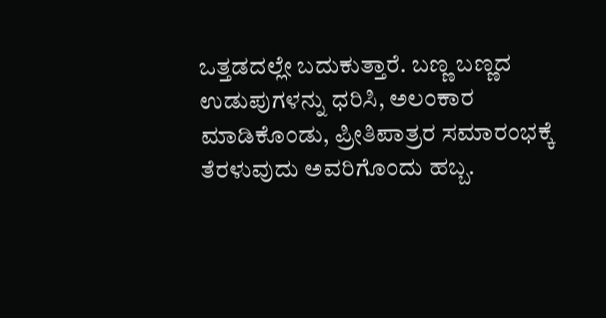ಒತ್ತಡದಲ್ಲೇ ಬದುಕುತ್ತಾರೆ. ಬಣ್ಣ ಬಣ್ಣದ ಉಡುಪುಗಳನ್ನು ಧರಿಸಿ, ಅಲಂಕಾರ ಮಾಡಿಕೊಂಡು, ಪ್ರೀತಿಪಾತ್ರರ ಸಮಾರಂಭಕ್ಕೆ ತೆರಳುವುದು ಅವರಿಗೊಂದು ಹಬ್ಬ.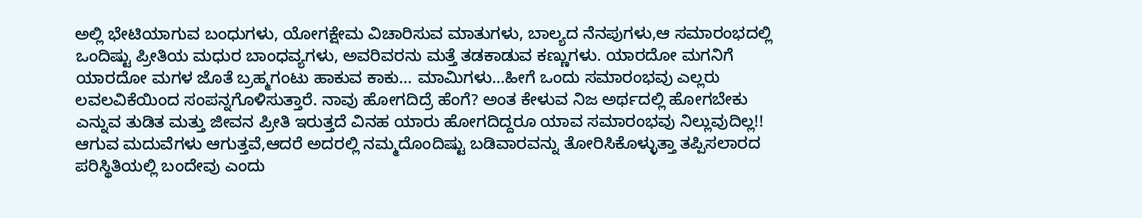ಅಲ್ಲಿ ಭೇಟಿಯಾಗುವ ಬಂಧುಗಳು, ಯೋಗಕ್ಷೇಮ ವಿಚಾರಿಸುವ ಮಾತುಗಳು, ಬಾಲ್ಯದ ನೆನಪುಗಳು,ಆ ಸಮಾರಂಭದಲ್ಲಿ ಒಂದಿಷ್ಟು ಪ್ರೀತಿಯ ಮಧುರ ಬಾಂಧವ್ಯಗಳು, ಅವರಿವರನು ಮತ್ತೆ ತಡಕಾಡುವ ಕಣ್ಣುಗಳು. ಯಾರದೋ ಮಗನಿಗೆ ಯಾರದೋ ಮಗಳ ಜೊತೆ ಬ್ರಹ್ಮಗಂಟು ಹಾಕುವ ಕಾಕು… ಮಾಮಿಗಳು…ಹೀಗೆ ಒಂದು ಸಮಾರಂಭವು ಎಲ್ಲರು ಲವಲವಿಕೆಯಿಂದ ಸಂಪನ್ನಗೊಳಿಸುತ್ತಾರೆ. ನಾವು ಹೋಗದಿದ್ರೆ ಹೆಂಗೆ? ಅಂತ ಕೇಳುವ ನಿಜ ಅರ್ಥದಲ್ಲಿ ಹೋಗಬೇಕು ಎನ್ನುವ ತುಡಿತ ಮತ್ತು ಜೀವನ ಪ್ರೀತಿ ಇರುತ್ತದೆ ವಿನಹ ಯಾರು ಹೋಗದಿದ್ದರೂ ಯಾವ ಸಮಾರಂಭವು ನಿಲ್ಲುವುದಿಲ್ಲ!! ಆಗುವ ಮದುವೆಗಳು ಆಗುತ್ತವೆ,ಆದರೆ ಅದರಲ್ಲಿ ನಮ್ಮದೊಂದಿಷ್ಟು ಬಡಿವಾರವನ್ನು ತೋರಿಸಿಕೊಳ್ಳುತ್ತಾ ತಪ್ಪಿಸಲಾರದ ಪರಿಸ್ಥಿತಿಯಲ್ಲಿ ಬಂದೇವು ಎಂದು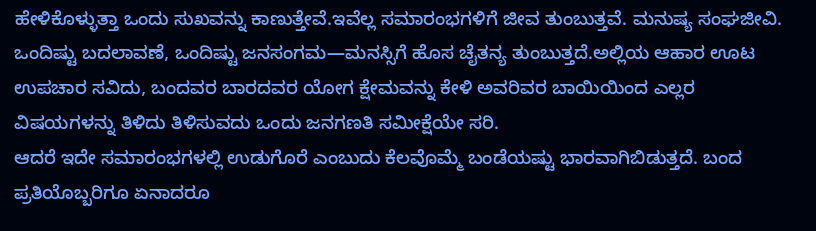ಹೇಳಿಕೊಳ್ಳುತ್ತಾ ಒಂದು ಸುಖವನ್ನು ಕಾಣುತ್ತೇವೆ.ಇವೆಲ್ಲ ಸಮಾರಂಭಗಳಿಗೆ ಜೀವ ತುಂಬುತ್ತವೆ. ಮನುಷ್ಯ ಸಂಘಜೀವಿ. ಒಂದಿಷ್ಟು ಬದಲಾವಣೆ, ಒಂದಿಷ್ಟು ಜನಸಂಗಮ—ಮನಸ್ಸಿಗೆ ಹೊಸ ಚೈತನ್ಯ ತುಂಬುತ್ತದೆ.ಅಲ್ಲಿಯ ಆಹಾರ ಊಟ ಉಪಚಾರ ಸವಿದು, ಬಂದವರ ಬಾರದವರ ಯೋಗ ಕ್ಷೇಮವನ್ನು ಕೇಳಿ ಅವರಿವರ ಬಾಯಿಯಿಂದ ಎಲ್ಲರ ವಿಷಯಗಳನ್ನು ತಿಳಿದು ತಿಳಿಸುವದು ಒಂದು ಜನಗಣತಿ ಸಮೀಕ್ಷೆಯೇ ಸರಿ.
ಆದರೆ ಇದೇ ಸಮಾರಂಭಗಳಲ್ಲಿ ಉಡುಗೊರೆ ಎಂಬುದು ಕೆಲವೊಮ್ಮೆ ಬಂಡೆಯಷ್ಟು ಭಾರವಾಗಿಬಿಡುತ್ತದೆ. ಬಂದ ಪ್ರತಿಯೊಬ್ಬರಿಗೂ ಏನಾದರೂ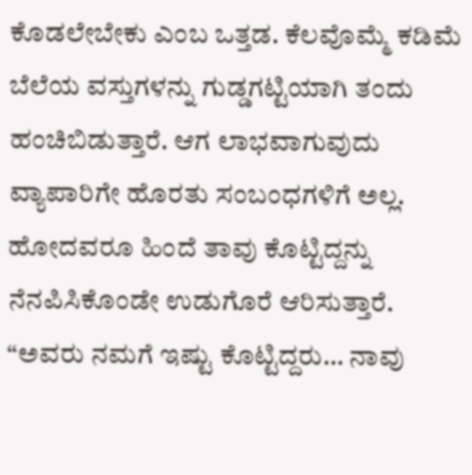ಕೊಡಲೇಬೇಕು ಎಂಬ ಒತ್ತಡ. ಕೆಲವೊಮ್ಮೆ ಕಡಿಮೆ ಬೆಲೆಯ ವಸ್ತುಗಳನ್ನು ಗುಡ್ಡಗಟ್ಟಿಯಾಗಿ ತಂದು ಹಂಚಿಬಿಡುತ್ತಾರೆ. ಆಗ ಲಾಭವಾಗುವುದು ವ್ಯಾಪಾರಿಗೇ ಹೊರತು ಸಂಬಂಧಗಳಿಗೆ ಅಲ್ಲ.
ಹೋದವರೂ ಹಿಂದೆ ತಾವು ಕೊಟ್ಟಿದ್ದನ್ನು ನೆನಪಿಸಿಕೊಂಡೇ ಉಡುಗೊರೆ ಆರಿಸುತ್ತಾರೆ. “ಅವರು ನಮಗೆ ಇಷ್ಟು ಕೊಟ್ಟಿದ್ದರು… ನಾವು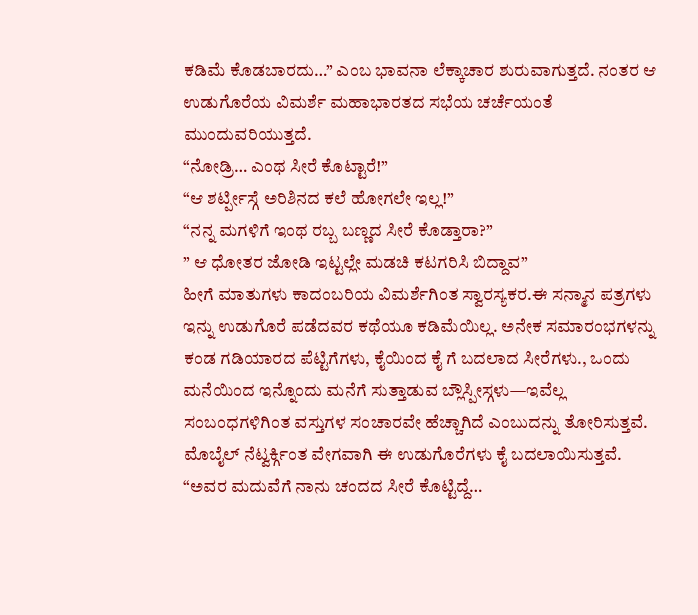ಕಡಿಮೆ ಕೊಡಬಾರದು…” ಎಂಬ ಭಾವನಾ ಲೆಕ್ಕಾಚಾರ ಶುರುವಾಗುತ್ತದೆ. ನಂತರ ಆ ಉಡುಗೊರೆಯ ವಿಮರ್ಶೆ ಮಹಾಭಾರತದ ಸಭೆಯ ಚರ್ಚೆಯಂತೆ ಮುಂದುವರಿಯುತ್ತದೆ.
“ನೋಡ್ರಿ… ಎಂಥ ಸೀರೆ ಕೊಟ್ಟಾರೆ!”
“ಆ ಶರ್ಟ್ಪೀಸ್ಗೆ ಅರಿಶಿನದ ಕಲೆ ಹೋಗಲೇ ಇಲ್ಲ!”
“ನನ್ನ ಮಗಳಿಗೆ ಇಂಥ ರಬ್ಬ ಬಣ್ಣದ ಸೀರೆ ಕೊಡ್ತಾರಾ?”
” ಆ ಧೋತರ ಜೋಡಿ ಇಟ್ಟಲ್ಲೇ ಮಡಚಿ ಕಟಗರಿಸಿ ಬಿದ್ದಾವ”
ಹೀಗೆ ಮಾತುಗಳು ಕಾದಂಬರಿಯ ವಿಮರ್ಶೆಗಿಂತ ಸ್ವಾರಸ್ಯಕರ.ಈ ಸನ್ಮಾನ ಪತ್ರಗಳು
ಇನ್ನು ಉಡುಗೊರೆ ಪಡೆದವರ ಕಥೆಯೂ ಕಡಿಮೆಯಿಲ್ಲ. ಅನೇಕ ಸಮಾರಂಭಗಳನ್ನು ಕಂಡ ಗಡಿಯಾರದ ಪೆಟ್ಟಿಗೆಗಳು, ಕೈಯಿಂದ ಕೈ ಗೆ ಬದಲಾದ ಸೀರೆಗಳು., ಒಂದು ಮನೆಯಿಂದ ಇನ್ನೊಂದು ಮನೆಗೆ ಸುತ್ತಾಡುವ ಬ್ಲೌಸ್ಪೀಸ್ಗಳು—ಇವೆಲ್ಲ ಸಂಬಂಧಗಳಿಗಿಂತ ವಸ್ತುಗಳ ಸಂಚಾರವೇ ಹೆಚ್ಚಾಗಿದೆ ಎಂಬುದನ್ನು ತೋರಿಸುತ್ತವೆ. ಮೊಬೈಲ್ ನೆಟ್ವರ್ಕ್ಗಿಂತ ವೇಗವಾಗಿ ಈ ಉಡುಗೊರೆಗಳು ಕೈ ಬದಲಾಯಿಸುತ್ತವೆ.
“ಅವರ ಮದುವೆಗೆ ನಾನು ಚಂದದ ಸೀರೆ ಕೊಟ್ಟಿದ್ದೆ…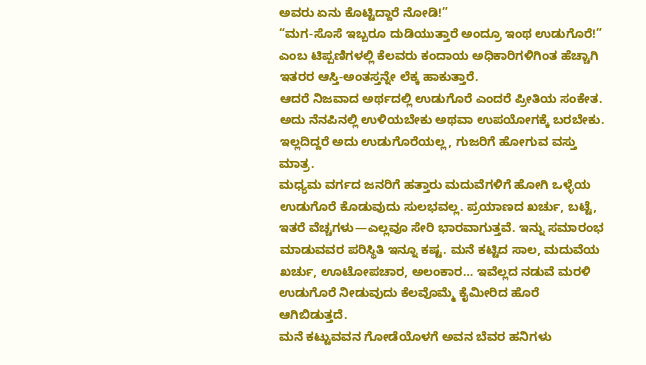ಅವರು ಏನು ಕೊಟ್ಟಿದ್ದಾರೆ ನೋಡಿ!”
“ಮಗ-ಸೊಸೆ ಇಬ್ಬರೂ ದುಡಿಯುತ್ತಾರೆ ಅಂದ್ರೂ ಇಂಥ ಉಡುಗೊರೆ!”
ಎಂಬ ಟಿಪ್ಪಣಿಗಳಲ್ಲಿ ಕೆಲವರು ಕಂದಾಯ ಅಧಿಕಾರಿಗಳಿಗಿಂತ ಹೆಚ್ಚಾಗಿ ಇತರರ ಆಸ್ತಿ-ಅಂತಸ್ತನ್ನೇ ಲೆಕ್ಕ ಹಾಕುತ್ತಾರೆ.
ಆದರೆ ನಿಜವಾದ ಅರ್ಥದಲ್ಲಿ ಉಡುಗೊರೆ ಎಂದರೆ ಪ್ರೀತಿಯ ಸಂಕೇತ. ಅದು ನೆನಪಿನಲ್ಲಿ ಉಳಿಯಬೇಕು ಅಥವಾ ಉಪಯೋಗಕ್ಕೆ ಬರಬೇಕು. ಇಲ್ಲದಿದ್ದರೆ ಅದು ಉಡುಗೊರೆಯಲ್ಲ, ಗುಜರಿಗೆ ಹೋಗುವ ವಸ್ತು ಮಾತ್ರ.
ಮಧ್ಯಮ ವರ್ಗದ ಜನರಿಗೆ ಹತ್ತಾರು ಮದುವೆಗಳಿಗೆ ಹೋಗಿ ಒಳ್ಳೆಯ ಉಡುಗೊರೆ ಕೊಡುವುದು ಸುಲಭವಲ್ಲ. ಪ್ರಯಾಣದ ಖರ್ಚು, ಬಟ್ಟೆ, ಇತರೆ ವೆಚ್ಚಗಳು—ಎಲ್ಲವೂ ಸೇರಿ ಭಾರವಾಗುತ್ತವೆ. ಇನ್ನು ಸಮಾರಂಭ ಮಾಡುವವರ ಪರಿಸ್ಥಿತಿ ಇನ್ನೂ ಕಷ್ಟ. ಮನೆ ಕಟ್ಟಿದ ಸಾಲ, ಮದುವೆಯ ಖರ್ಚು, ಊಟೋಪಚಾರ, ಅಲಂಕಾರ… ಇವೆಲ್ಲದ ನಡುವೆ ಮರಳಿ ಉಡುಗೊರೆ ನೀಡುವುದು ಕೆಲವೊಮ್ಮೆ ಕೈಮೀರಿದ ಹೊರೆ ಆಗಿಬಿಡುತ್ತದೆ.
ಮನೆ ಕಟ್ಟುವವನ ಗೋಡೆಯೊಳಗೆ ಅವನ ಬೆವರ ಹನಿಗಳು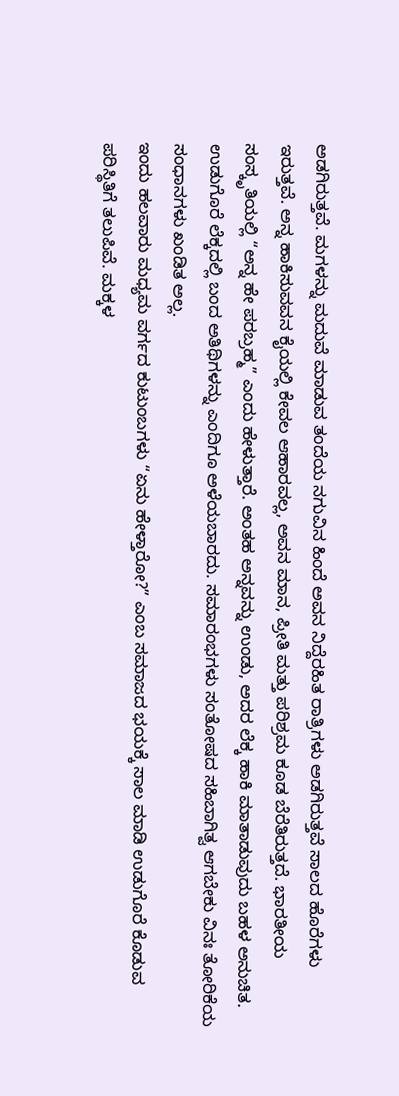ಅಡಗಿರುತ್ತವೆ. ಮಗಳನ್ನು ಮದುವೆ ಮಾಡುವ ತಂದೆಯ ನಗುವಿನ ಹಿಂದೆ ಅವನ ನಿದ್ದೆರಹಿತ ರಾತ್ರಿಗಳು ಅಡಗಿರುತ್ತವೆ ಸಾಲದ ಹೊರೆಗಳು ಇರುತ್ತವೆ. ಅನ್ನ ಹಾಕಿಸುವವನ ಕೈಯಲ್ಲಿ ಕೇವಲ ಆಹಾರವಲ್ಲ, ಅವನ ಮಾನ, ಪ್ರೀತಿ ಮತ್ತು ಪರಿಶ್ರಮ ಕೂಡ ಬೆರೆತಿರುತ್ತದೆ. ಭಾರತೀಯ ಸಂಸ್ಕೃತಿಯಲ್ಲಿ “ಅನ್ನ ಹೇ ಪರಬ್ರಹ್ಮ” ಎಂದು ಹೇಳುತ್ತಾರೆ. ಅಂತಹ ಅನ್ನವನ್ನು ಉಂಡು, ಅದರ ಲೆಕ್ಕ ಹಾಕಿ ಮಾತಾಡುವುದು ಬಹಳ ಅನುಚಿತ.
ಉಡುಗೊರೆ ಲೆಕ್ಕದಲ್ಲಿ ಬಂದ ಅತಿಥಿಗಳನ್ನು ಎಂದಿಗೂ ಅಳೆಯಬಾರದು. ಸಮಾರಂಭಗಳು ಸಂತೋಷದ ಸಹಿಬಾಗಿತ್ವ ಆಗಬೇಕು ವಿನಃ ತೋರಿಕೆಯ ಸಂಧಾನಗಳು ಖಂಡಿತ ಅಲ್ಲ.
ಇಂದು ಹಲವಾರು ಮಧ್ಯಮ ವರ್ಗದ ಕುಟುಂಬಗಳು “ಏನು ಹೇಳ್ತಾರೋ?” ಎಂಬ ಸಮಾಜದ ಭಯಕ್ಕೆ ಸಾಲ ಮಾಡಿ ಉಡುಗೊರೆ ಕೊಡುವ ಪರಿಸ್ಥಿತಿಗೆ ತಲುಪಿವೆ. ಮಕ್ಕಳ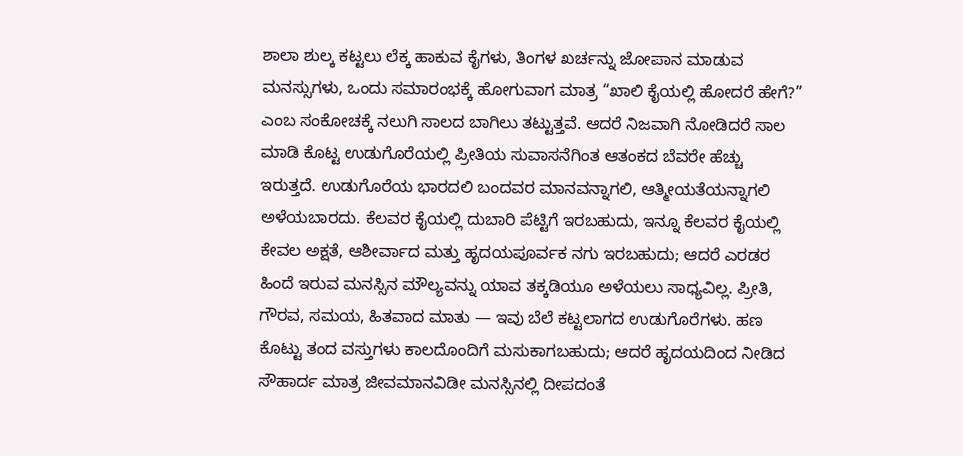ಶಾಲಾ ಶುಲ್ಕ ಕಟ್ಟಲು ಲೆಕ್ಕ ಹಾಕುವ ಕೈಗಳು, ತಿಂಗಳ ಖರ್ಚನ್ನು ಜೋಪಾನ ಮಾಡುವ ಮನಸ್ಸುಗಳು, ಒಂದು ಸಮಾರಂಭಕ್ಕೆ ಹೋಗುವಾಗ ಮಾತ್ರ “ಖಾಲಿ ಕೈಯಲ್ಲಿ ಹೋದರೆ ಹೇಗೆ?” ಎಂಬ ಸಂಕೋಚಕ್ಕೆ ನಲುಗಿ ಸಾಲದ ಬಾಗಿಲು ತಟ್ಟುತ್ತವೆ. ಆದರೆ ನಿಜವಾಗಿ ನೋಡಿದರೆ ಸಾಲ ಮಾಡಿ ಕೊಟ್ಟ ಉಡುಗೊರೆಯಲ್ಲಿ ಪ್ರೀತಿಯ ಸುವಾಸನೆಗಿಂತ ಆತಂಕದ ಬೆವರೇ ಹೆಚ್ಚು ಇರುತ್ತದೆ. ಉಡುಗೊರೆಯ ಭಾರದಲಿ ಬಂದವರ ಮಾನವನ್ನಾಗಲಿ, ಆತ್ಮೀಯತೆಯನ್ನಾಗಲಿ ಅಳೆಯಬಾರದು. ಕೆಲವರ ಕೈಯಲ್ಲಿ ದುಬಾರಿ ಪೆಟ್ಟಿಗೆ ಇರಬಹುದು, ಇನ್ನೂ ಕೆಲವರ ಕೈಯಲ್ಲಿ ಕೇವಲ ಅಕ್ಷತೆ, ಆಶೀರ್ವಾದ ಮತ್ತು ಹೃದಯಪೂರ್ವಕ ನಗು ಇರಬಹುದು; ಆದರೆ ಎರಡರ ಹಿಂದೆ ಇರುವ ಮನಸ್ಸಿನ ಮೌಲ್ಯವನ್ನು ಯಾವ ತಕ್ಕಡಿಯೂ ಅಳೆಯಲು ಸಾಧ್ಯವಿಲ್ಲ. ಪ್ರೀತಿ, ಗೌರವ, ಸಮಯ, ಹಿತವಾದ ಮಾತು — ಇವು ಬೆಲೆ ಕಟ್ಟಲಾಗದ ಉಡುಗೊರೆಗಳು. ಹಣ ಕೊಟ್ಟು ತಂದ ವಸ್ತುಗಳು ಕಾಲದೊಂದಿಗೆ ಮಸುಕಾಗಬಹುದು; ಆದರೆ ಹೃದಯದಿಂದ ನೀಡಿದ ಸೌಹಾರ್ದ ಮಾತ್ರ ಜೀವಮಾನವಿಡೀ ಮನಸ್ಸಿನಲ್ಲಿ ದೀಪದಂತೆ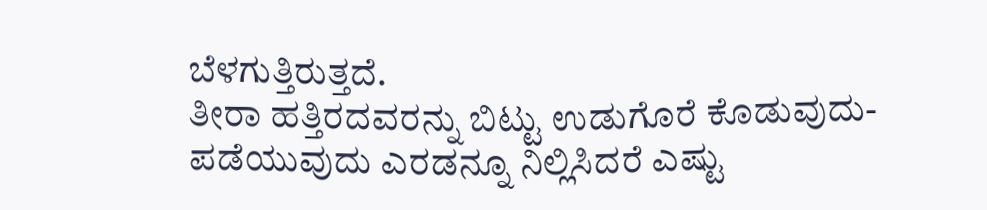ಬೆಳಗುತ್ತಿರುತ್ತದೆ.
ತೀರಾ ಹತ್ತಿರದವರನ್ನು ಬಿಟ್ಟು ಉಡುಗೊರೆ ಕೊಡುವುದು-ಪಡೆಯುವುದು ಎರಡನ್ನೂ ನಿಲ್ಲಿಸಿದರೆ ಎಷ್ಟು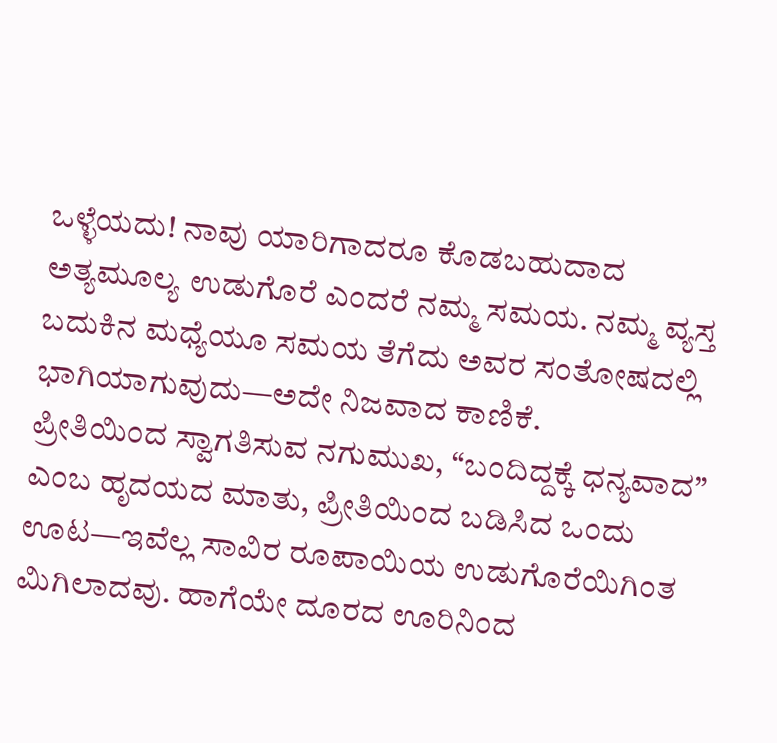ಒಳ್ಳೆಯದು! ನಾವು ಯಾರಿಗಾದರೂ ಕೊಡಬಹುದಾದ ಅತ್ಯಮೂಲ್ಯ ಉಡುಗೊರೆ ಎಂದರೆ ನಮ್ಮ ಸಮಯ. ನಮ್ಮ ವ್ಯಸ್ತ ಬದುಕಿನ ಮಧ್ಯೆಯೂ ಸಮಯ ತೆಗೆದು ಅವರ ಸಂತೋಷದಲ್ಲಿ ಭಾಗಿಯಾಗುವುದು—ಅದೇ ನಿಜವಾದ ಕಾಣಿಕೆ.
ಪ್ರೀತಿಯಿಂದ ಸ್ವಾಗತಿಸುವ ನಗುಮುಖ, “ಬಂದಿದ್ದಕ್ಕೆ ಧನ್ಯವಾದ” ಎಂಬ ಹೃದಯದ ಮಾತು, ಪ್ರೀತಿಯಿಂದ ಬಡಿಸಿದ ಒಂದು ಊಟ—ಇವೆಲ್ಲ ಸಾವಿರ ರೂಪಾಯಿಯ ಉಡುಗೊರೆಯಿಗಿಂತ ಮಿಗಿಲಾದವು. ಹಾಗೆಯೇ ದೂರದ ಊರಿನಿಂದ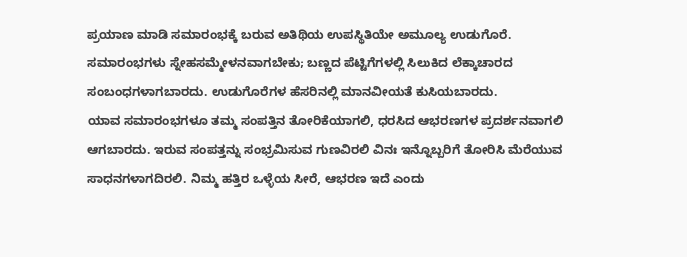ಪ್ರಯಾಣ ಮಾಡಿ ಸಮಾರಂಭಕ್ಕೆ ಬರುವ ಅತಿಥಿಯ ಉಪಸ್ಥಿತಿಯೇ ಅಮೂಲ್ಯ ಉಡುಗೊರೆ.
ಸಮಾರಂಭಗಳು ಸ್ನೇಹಸಮ್ಮೇಳನವಾಗಬೇಕು; ಬಣ್ಣದ ಪೆಟ್ಟಿಗೆಗಳಲ್ಲಿ ಸಿಲುಕಿದ ಲೆಕ್ಕಾಚಾರದ ಸಂಬಂಧಗಳಾಗಬಾರದು. ಉಡುಗೊರೆಗಳ ಹೆಸರಿನಲ್ಲಿ ಮಾನವೀಯತೆ ಕುಸಿಯಬಾರದು.
ಯಾವ ಸಮಾರಂಭಗಳೂ ತಮ್ಮ ಸಂಪತ್ತಿನ ತೋರಿಕೆಯಾಗಲಿ, ಧರಸಿದ ಆಭರಣಗಳ ಪ್ರದರ್ಶನವಾಗಲಿ ಆಗಬಾರದು. ಇರುವ ಸಂಪತ್ತನ್ನು ಸಂಭ್ರಮಿಸುವ ಗುಣವಿರಲಿ ವಿನಃ ಇನ್ನೊಬ್ಬರಿಗೆ ತೋರಿಸಿ ಮೆರೆಯುವ ಸಾಧನಗಳಾಗದಿರಲಿ. ನಿಮ್ಮ ಹತ್ತಿರ ಒಳ್ಳೆಯ ಸೀರೆ, ಆಭರಣ ಇದೆ ಎಂದು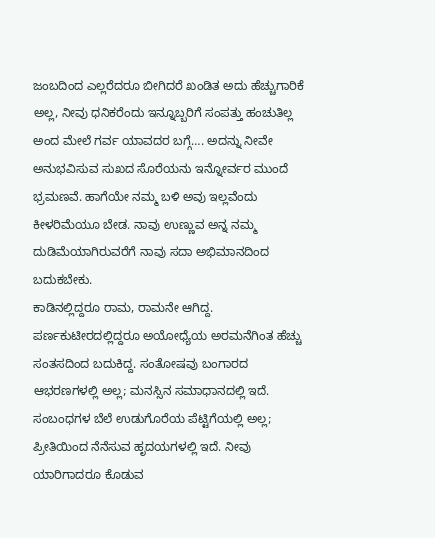ಜಂಬದಿಂದ ಎಲ್ಲರೆದರೂ ಬೀಗಿದರೆ ಖಂಡಿತ ಅದು ಹೆಚ್ಚುಗಾರಿಕೆ ಅಲ್ಲ, ನೀವು ಧನಿಕರೆಂದು ಇನ್ನೂಬ್ಬರಿಗೆ ಸಂಪತ್ತು ಹಂಚುತಿಲ್ಲ ಅಂದ ಮೇಲೆ ಗರ್ವ ಯಾವದರ ಬಗ್ಗೆ…. ಅದನ್ನು ನೀವೇ ಅನುಭವಿಸುವ ಸುಖದ ಸೊರೆಯನು ಇನ್ನೋರ್ವರ ಮುಂದೆ ಭ್ರಮಣವೆ. ಹಾಗೆಯೇ ನಮ್ಮ ಬಳಿ ಅವು ಇಲ್ಲವೆಂದು ಕೀಳರಿಮೆಯೂ ಬೇಡ. ನಾವು ಉಣ್ಣುವ ಅನ್ನ ನಮ್ಮ ದುಡಿಮೆಯಾಗಿರುವರೆಗೆ ನಾವು ಸದಾ ಅಭಿಮಾನದಿಂದ ಬದುಕಬೇಕು.
ಕಾಡಿನಲ್ಲಿದ್ದರೂ ರಾಮ, ರಾಮನೇ ಆಗಿದ್ದ. ಪರ್ಣಕುಟೀರದಲ್ಲಿದ್ದರೂ ಅಯೋಧ್ಯೆಯ ಅರಮನೆಗಿಂತ ಹೆಚ್ಚು ಸಂತಸದಿಂದ ಬದುಕಿದ್ದ. ಸಂತೋಷವು ಬಂಗಾರದ ಆಭರಣಗಳಲ್ಲಿ ಅಲ್ಲ; ಮನಸ್ಸಿನ ಸಮಾಧಾನದಲ್ಲಿ ಇದೆ. ಸಂಬಂಧಗಳ ಬೆಲೆ ಉಡುಗೊರೆಯ ಪೆಟ್ಟಿಗೆಯಲ್ಲಿ ಅಲ್ಲ; ಪ್ರೀತಿಯಿಂದ ನೆನೆಸುವ ಹೃದಯಗಳಲ್ಲಿ ಇದೆ. ನೀವು ಯಾರಿಗಾದರೂ ಕೊಡುವ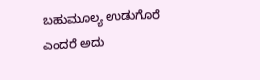ಬಹುಮೂಲ್ಯ ಉಡುಗೊರೆ ಎಂದರೆ ಅದು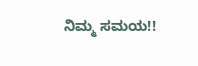ನಿಮ್ಮ ಸಮಯ!!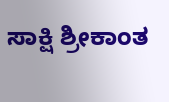ಸಾಕ್ಷಿ ಶ್ರೀಕಾಂತ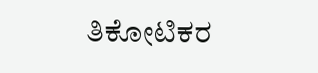ತಿಕೋಟಿಕರ